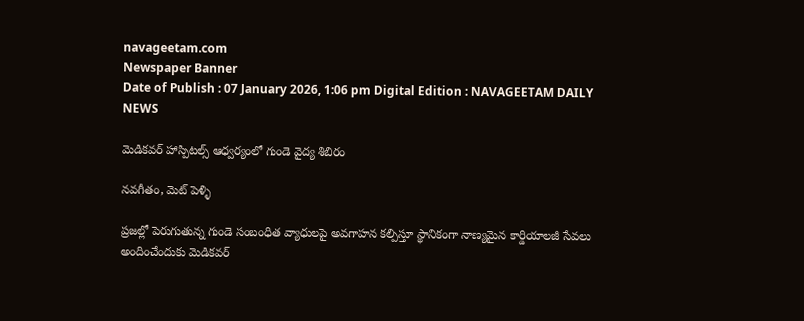navageetam.com
Newspaper Banner
Date of Publish : 07 January 2026, 1:06 pm Digital Edition : NAVAGEETAM DAILY NEWS

మెడికవర్ హాస్పిటల్స్ ఆధ్వర్యంలో గుండె వైద్య శిబిరం

నవగీతం, మెట్ పెళ్ళి

ప్రజల్లో పెరుగుతున్న గుండె సంబంధిత వ్యాధులపై అవగాహన కల్పిస్తూ స్థానికంగా నాణ్యమైన కార్డియాలజీ సేవలు అందించేందుకు మెడికవర్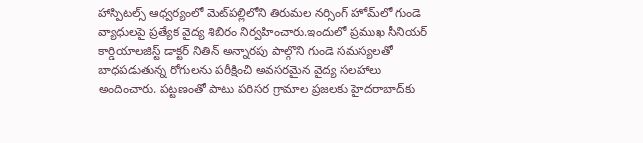హాస్పిటల్స్ ఆధ్వర్యంలో మెట్‌పల్లిలోని తిరుమల నర్సింగ్ హోమ్‌లో గుండె వ్యాధులపై ప్రత్యేక వైద్య శిబిరం నిర్వహించారు.ఇందులో ప్రముఖ సీనియర్ కార్డియాలజిస్ట్ డాక్టర్ నితిన్ అన్నారపు పాల్గొని గుండె సమస్యలతో బాధపడుతున్న రోగులను పరీక్షించి అవసరమైన వైద్య సలహాలు అందించారు. పట్టణంతో పాటు పరిసర గ్రామాల ప్రజలకు హైదరాబాద్‌కు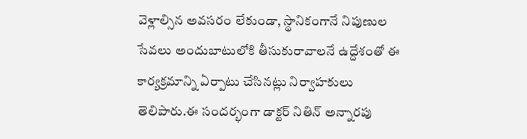వెళ్లాల్సిన అవసరం లేకుండా, స్థానికంగానే నిపుణుల సేవలు అందుబాటులోకి తీసుకురావాలనే ఉద్దేశంతో ఈ కార్యక్రమాన్ని ఏర్పాటు చేసినట్లు నిర్వాహకులు తెలిపారు.ఈ సందర్భంగా డాక్టర్ నితిన్ అన్నారపు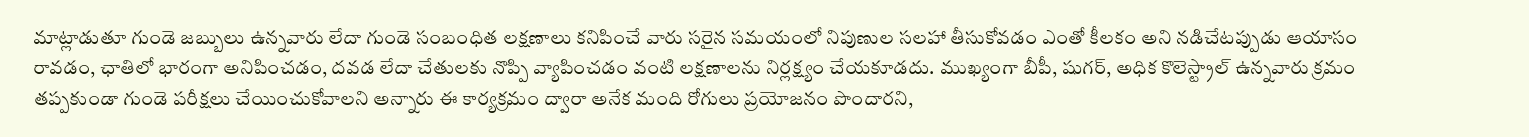మాట్లాడుతూ గుండె జబ్బులు ఉన్నవారు లేదా గుండె సంబంధిత లక్షణాలు కనిపించే వారు సరైన సమయంలో నిపుణుల సలహా తీసుకోవడం ఎంతో కీలకం అని నడిచేటప్పుడు ఆయాసం రావడం, ఛాతిలో భారంగా అనిపించడం, దవడ లేదా చేతులకు నొప్పి వ్యాపించడం వంటి లక్షణాలను నిర్లక్ష్యం చేయకూడదు. ముఖ్యంగా బీపీ, షుగర్, అధిక కొలెస్ట్రాల్ ఉన్నవారు క్రమం తప్పకుండా గుండె పరీక్షలు చేయించుకోవాలని అన్నారు ఈ కార్యక్రమం ద్వారా అనేక మంది రోగులు ప్రయోజనం పొందారని,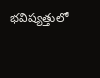భవిష్యత్తులో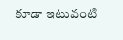కూడా ఇటువంటి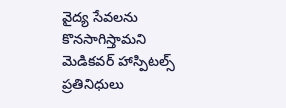వైద్య సేవలను కొనసాగిస్తామని మెడికవర్ హాస్పిటల్స్ ప్రతినిధులు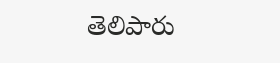తెలిపారు